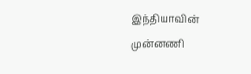இந்தியாவின் முன்னணி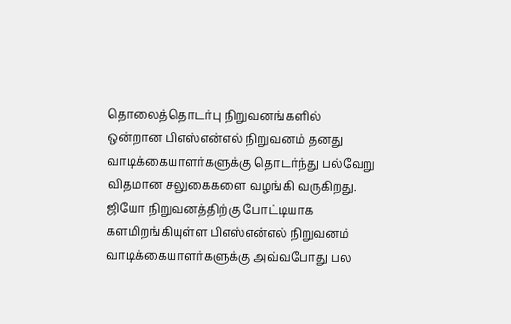தொலைத்தொடர்பு நிறுவனங்களில் ஒன்றான பிஎஸ்என்எல் நிறுவனம் தனது வாடிக்கையாளர்களுக்கு தொடர்ந்து பல்வேறு விதமான சலுகைகளை வழங்கி வருகிறது. ஜியோ நிறுவனத்திற்கு போட்டியாக களமிறங்கியுள்ள பிஎஸ்என்எல் நிறுவனம் வாடிக்கையாளர்களுக்கு அவ்வபோது பல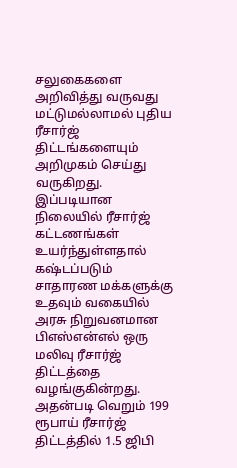சலுகைகளை அறிவித்து வருவது மட்டுமல்லாமல் புதிய ரீசார்ஜ் திட்டங்களையும் அறிமுகம் செய்து வருகிறது.
இப்படியான நிலையில் ரீசார்ஜ் கட்டணங்கள் உயர்ந்துள்ளதால் கஷ்டப்படும் சாதாரண மக்களுக்கு உதவும் வகையில் அரசு நிறுவனமான பிஎஸ்என்எல் ஒரு மலிவு ரீசார்ஜ் திட்டத்தை வழங்குகின்றது. அதன்படி வெறும் 199 ரூபாய் ரீசார்ஜ் திட்டத்தில் 1.5 ஜிபி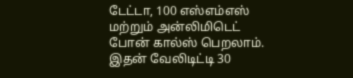டேட்டா, 100 எஸ்எம்எஸ் மற்றும் அன்லிமிடெட் போன் கால்ஸ் பெறலாம். இதன் வேலிடிட்டி 30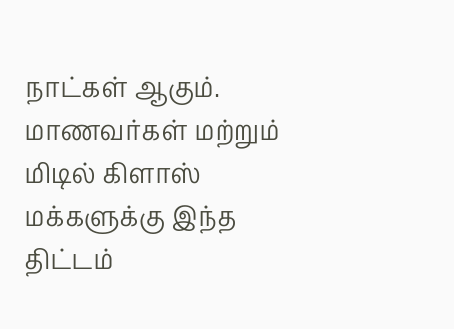நாட்கள் ஆகும். மாணவர்கள் மற்றும் மிடில் கிளாஸ் மக்களுக்கு இந்த திட்டம்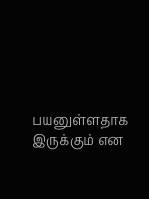பயனுள்ளதாக இருக்கும் என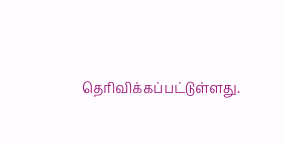தெரிவிக்கப்பட்டுள்ளது.